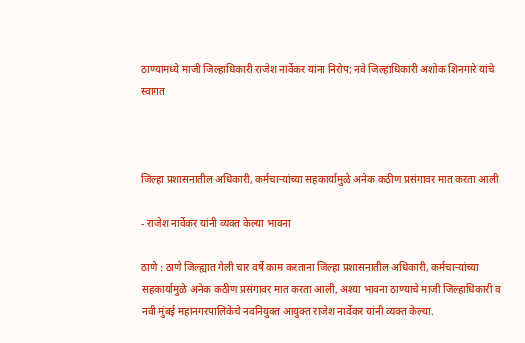ठाण्यामध्ये माजी जिल्हाधिकारी राजेश नार्वेकर यांना निरोप; नवे जिल्हाधिकारी अशोक शिनगारे यांचे स्वागत



जिल्हा प्रशासनातील अधिकारी, कर्मचाऱ्यांच्या सहकार्यामुळे अनेक कठीण प्रसंगावर मात करता आली

- राजेश नार्वेकर यांनी व्यक्त केल्या भावना

ठाणे : ठाणे जिल्ह्यात गेली चार वर्षे काम करताना जिल्हा प्रशासनातील अधिकारी, कर्मचाऱ्यांच्या सहकार्यामुळे अनेक कठीण प्रसंगावर मात करता आली, अश्या भावना ठाण्याचे माजी जिल्हाधिकारी व नवी मुंबई महानगरपालिकेचे नवनियुक्त आयुक्त राजेश नार्वेकर यांनी व्यक्त केल्या.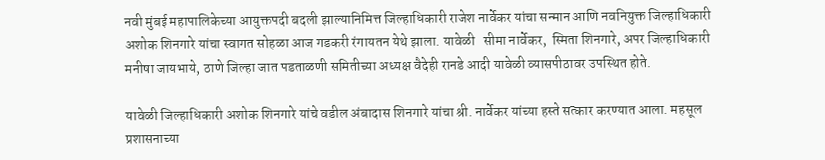नवी मुंबई महापालिकेच्या आयुक्तपदी बदली झाल्यानिमित्त जिल्हाधिकारी राजेश नार्वेकर यांचा सन्मान आणि नवनियुक्त जिल्हाधिकारी अशोक शिनगारे यांचा स्वागत सोहळा आज गडकरी रंगायतन येथे झाला. यावेळी   सीमा नार्वेकर,  स्मिता शिनगारे, अपर जिल्हाधिकारी मनीषा जायभाये, ठाणे जिल्हा जात पडताळणी समितीच्या अध्यक्ष वैदेही रानडे आदी यावेळी व्यासपीठावर उपस्थित होते.

यावेळी जिल्हाधिकारी अशोक शिनगारे यांचे वडील अंबादास शिनगारे यांचा श्री. नार्वेकर यांच्या हस्ते सत्कार करण्यात आला. महसूल प्रशासनाच्या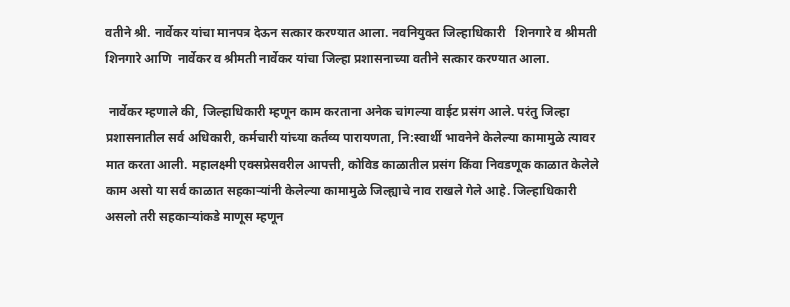वतीने श्री. नार्वेकर यांचा मानपत्र देऊन सत्कार करण्यात आला. नवनियुक्त जिल्हाधिकारी   शिनगारे व श्रीमती शिनगारे आणि  नार्वेकर व श्रीमती नार्वेकर यांचा जिल्हा प्रशासनाच्या वतीने सत्कार करण्यात आला.

 नार्वेकर म्हणाले की, जिल्हाधिकारी म्हणून काम करताना अनेक चांगल्या वाईट प्रसंग आले. परंतु जिल्हा प्रशासनातील सर्व अधिकारी, कर्मचारी यांच्या कर्तव्य पारायणता, नि:स्वार्थी भावनेने केलेल्या कामामुळे त्यावर मात करता आली. महालक्ष्मी एक्सप्रेसवरील आपत्ती, कोविड काळातील प्रसंग किंवा निवडणूक काळात केलेले काम असो या सर्व काळात सहकाऱ्यांनी केलेल्या कामामुळे जिल्ह्याचे नाव राखले गेले आहे. जिल्हाधिकारी असलो तरी सहकाऱ्यांकडे माणूस म्हणून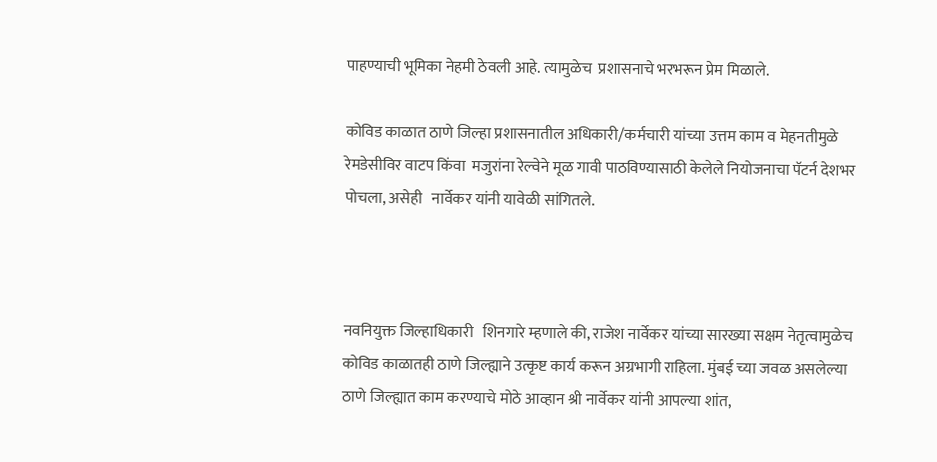पाहण्याची भूमिका नेहमी ठेवली आहे. त्यामुळेच  प्रशासनाचे भरभरून प्रेम मिळाले.

कोविड काळात ठाणे जिल्हा प्रशासनातील अधिकारी/कर्मचारी यांच्या उत्तम काम व मेहनतीमुळे रेमडेसीविर वाटप किंवा  मजुरांना रेल्वेने मूळ गावी पाठविण्यासाठी केलेले नियोजनाचा पॅटर्न देशभर पोचला, असेही   नार्वेकर यांनी यावेळी सांगितले.



नवनियुक्त जिल्हाधिकारी   शिनगारे म्हणाले की, राजेश नार्वेकर यांच्या सारख्या सक्षम नेतृत्वामुळेच कोविड काळातही ठाणे जिल्ह्याने उत्कृष्ट कार्य करून अग्रभागी राहिला. मुंबई च्या जवळ असलेल्या ठाणे जिल्ह्यात काम करण्याचे मोठे आव्हान श्री नार्वेकर यांनी आपल्या शांत,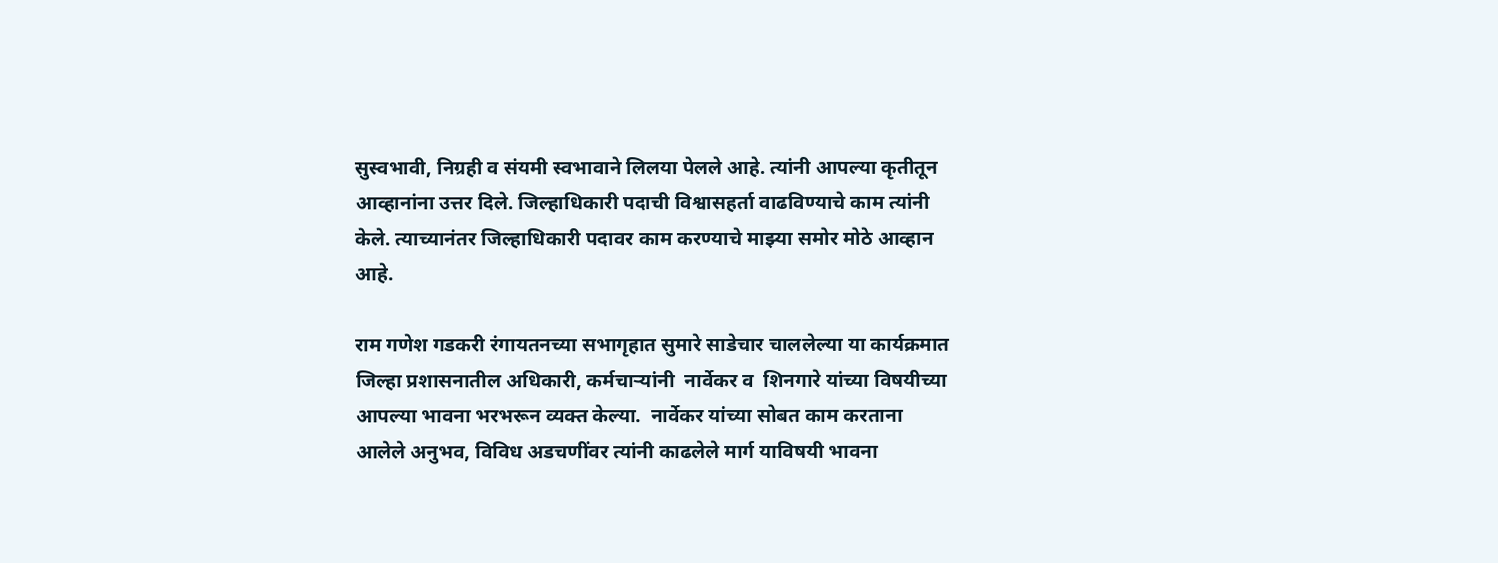सुस्वभावी, निग्रही व संयमी स्वभावाने लिलया पेलले आहे. त्यांनी आपल्या कृतीतून आव्हानांना उत्तर दिले. जिल्हाधिकारी पदाची विश्वासहर्ता वाढविण्याचे काम त्यांनी केले. त्याच्यानंतर जिल्हाधिकारी पदावर काम करण्याचे माझ्या समोर मोठे आव्हान आहे.

राम गणेश गडकरी रंगायतनच्या सभागृहात सुमारे साडेचार चाललेल्या या कार्यक्रमात जिल्हा प्रशासनातील अधिकारी, कर्मचाऱ्यांनी  नार्वेकर व  शिनगारे यांच्या विषयीच्या आपल्या भावना भरभरून व्यक्त केल्या.  नार्वेकर यांच्या सोबत काम करताना आलेले अनुभव, विविध अडचणींवर त्यांनी काढलेले मार्ग याविषयी भावना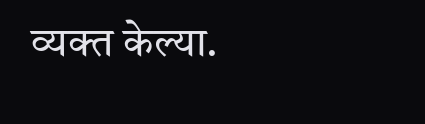व्यक्त केल्या.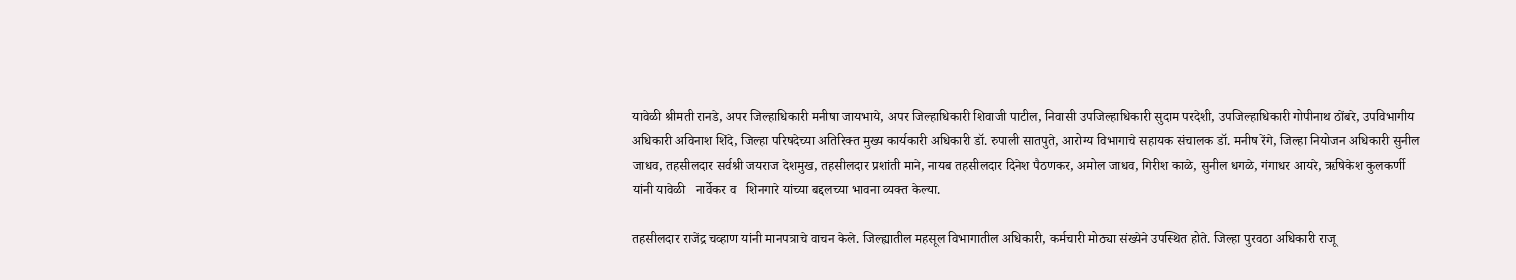यावेळी श्रीमती रानडे, अपर जिल्हाधिकारी मनीषा जायभाये, अपर जिल्हाधिकारी शिवाजी पाटील, निवासी उपजिल्हाधिकारी सुदाम परदेशी, उपजिल्हाधिकारी गोपीनाथ ठोंबरे, उपविभागीय अधिकारी अविनाश शिंदे, जिल्हा परिषदेच्या अतिरिक्त मुख्य कार्यकारी अधिकारी डॉ. रुपाली सातपुते, आरोग्य विभागाचे सहायक संचालक डॉ. मनीष रेंगे, जिल्हा नियोजन अधिकारी सुनील जाधव, तहसीलदार सर्वश्री जयराज देशमुख, तहसीलदार प्रशांती माने, नायब तहसीलदार दिनेश पैठणकर, अमोल जाधव, गिरीश काळे, सुनील धगळे, गंगाधर आयरे, ऋषिकेश कुलकर्णी यांनी यावेळी   नार्वेकर व   शिनगारे यांच्या बद्दलच्या भावना व्यक्त केल्या.

तहसीलदार राजेंद्र चव्हाण यांनी मानपत्राचे वाचन केले. जिल्ह्यातील महसूल विभागातील अधिकारी, कर्मचारी मोठ्या संख्येने उपस्थित होते. जिल्हा पुरवठा अधिकारी राजू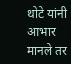थोटे यांनी आभार मानले तर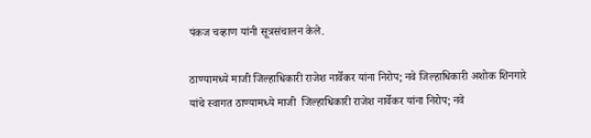पंकज चव्हाण यांनी सूत्रसंचालन केले.

ठाण्यामध्ये माजी जिल्हाधिकारी राजेश नार्वेकर यांना निरोप; नवे जिल्हाधिकारी अशोक शिनगारे यांचे स्वागत ठाण्यामध्ये माजी  जिल्हाधिकारी राजेश नार्वेकर यांना निरोप; नवे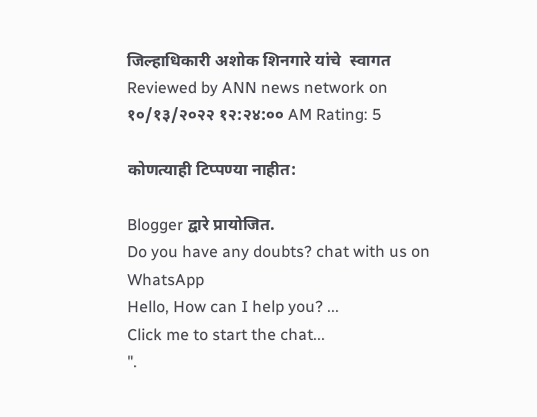जिल्हाधिकारी अशोक शिनगारे यांचे  स्वागत Reviewed by ANN news network on १०/१३/२०२२ १२:२४:०० AM Rating: 5

कोणत्याही टिप्पण्‍या नाहीत:

Blogger द्वारे प्रायोजित.
Do you have any doubts? chat with us on WhatsApp
Hello, How can I help you? ...
Click me to start the chat...
".